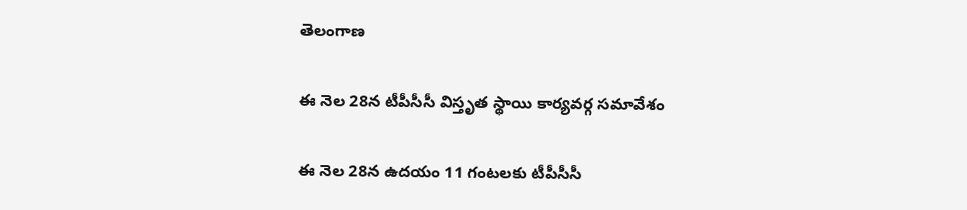తెలంగాణ

ఈ నెల 28న టీపీసీసీ విస్తృత స్థాయి కార్యవర్గ సమావేశం

ఈ నెల 28న ఉదయం 11 గంటలకు టీపీసీసీ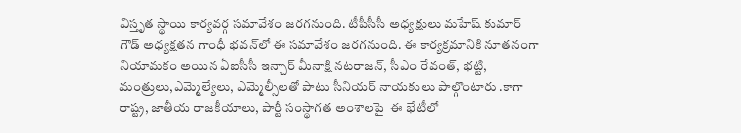విస్తృత స్థాయి కార్యవర్గ సమావేశం జరగనుంది. టీపీసీసీ అధ్యక్షులు మహేష్ కుమార్ గౌడ్ అధ్యక్షతన గాంధీ భవన్‌లో ఈ సమావేశం జరగనుంది. ఈ కార్యక్రమానికి నూతనంగా నియామకం అయిన ఏఐసీసీ ఇన్చార్ మీనాక్షి నటరాజన్, సీఎం రేవంత్, భట్టి, మంత్రులు,ఎమ్మెల్యేలు, ఎమ్మెల్సీలతో పాటు సీనియర్ నాయకులు పాల్గొంటారు .కాగా రాష్ట్ర, జాతీయ రాజకీయాలు, పార్టీ సంస్థాగత అంశాలపై  ఈ భేటీలో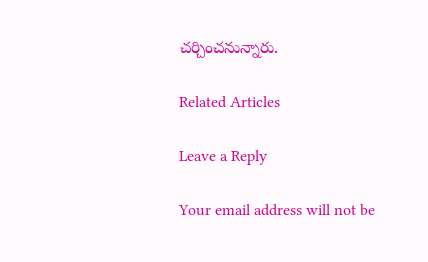చర్చించనున్నారు.

Related Articles

Leave a Reply

Your email address will not be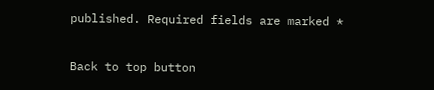published. Required fields are marked *

Back to top button